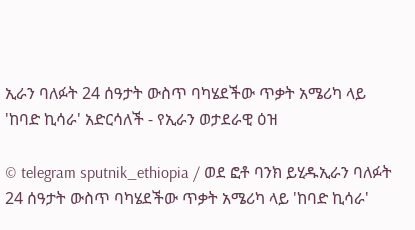ኢራን ባለፉት 24 ሰዓታት ውስጥ ባካሄደችው ጥቃት አሜሪካ ላይ 'ከባድ ኪሳራ' አድርሳለች - የኢራን ወታደራዊ ዕዝ

© telegram sputnik_ethiopia / ወደ ፎቶ ባንክ ይሂዱኢራን ባለፉት 24 ሰዓታት ውስጥ ባካሄደችው ጥቃት አሜሪካ ላይ 'ከባድ ኪሳራ'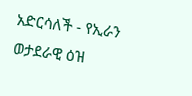አድርሳለች - የኢራን ወታደራዊ ዕዝ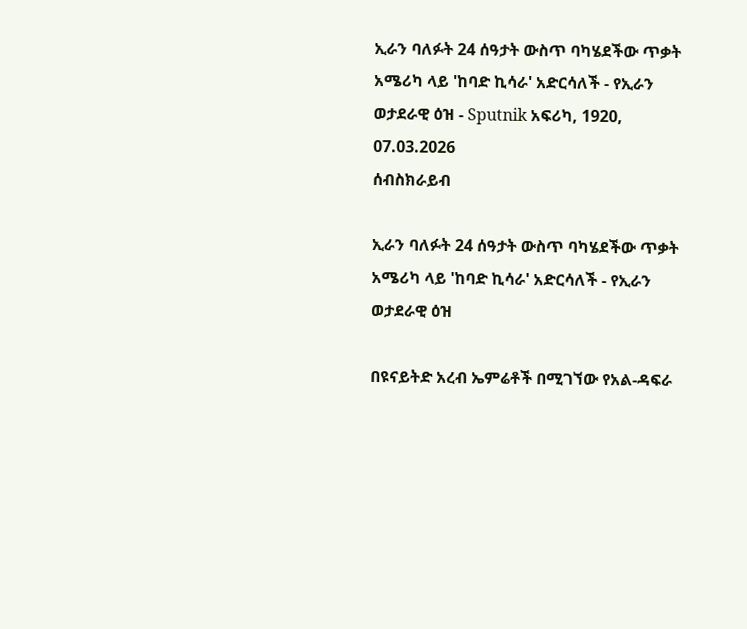ኢራን ባለፉት 24 ሰዓታት ውስጥ ባካሄደችው ጥቃት አሜሪካ ላይ 'ከባድ ኪሳራ' አድርሳለች - የኢራን ወታደራዊ ዕዝ - Sputnik አፍሪካ, 1920, 07.03.2026
ሰብስክራይብ

ኢራን ባለፉት 24 ሰዓታት ውስጥ ባካሄደችው ጥቃት አሜሪካ ላይ 'ከባድ ኪሳራ' አድርሳለች - የኢራን ወታደራዊ ዕዝ

በዩናይትድ አረብ ኤምሬቶች በሚገኘው የአል-ዳፍራ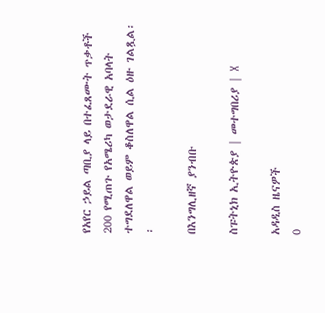የአየር ኃይል ጣቢያ ላይ በተፈጸሙት ጥቃቶች 200 የሚጠጉ የአሜሪካ ወታደራዊ አባላት ተግደለዋል ወይም ቆስለዋል ሲል ዕዙ ገልጿል፡፡

በእንግሊዘኛ ያንብቡ

ስፑትኒክ ኢትዮጵያ | መተግበሪያ | X

አዳዲስ ዜናዎች
0